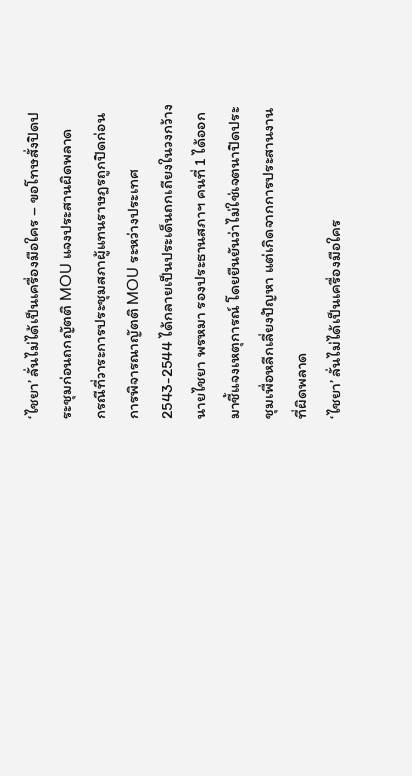‘ไชยา’ ลั่นไม่ได้เป็นเครื่องมือใคร – ขอโทษสั่งปิดประชุมก่อนถกญัตติ MOU แจงประสานผิดพลาด
กรณีที่วาระการประชุมสภาผู้แทนราษฎรถูกปิดก่อนการพิจารณาญัตติ MOU ระหว่างประเทศ 2543-2544 ได้กลายเป็นประเด็นถกเถียงในวงกว้าง นายไชยา พรหมา รองประธานสภาฯ คนที่ 1 ได้ออกมาชี้แจงเหตุการณ์ โดยยืนยันว่าไม่ใช่เจตนาปิดประชุมเพื่อหลีกเลี่ยงปัญหา แต่เกิดจากการประสานงานที่ผิดพลาด
‘ไชยา’ ลั่นไม่ได้เป็นเครื่องมือใคร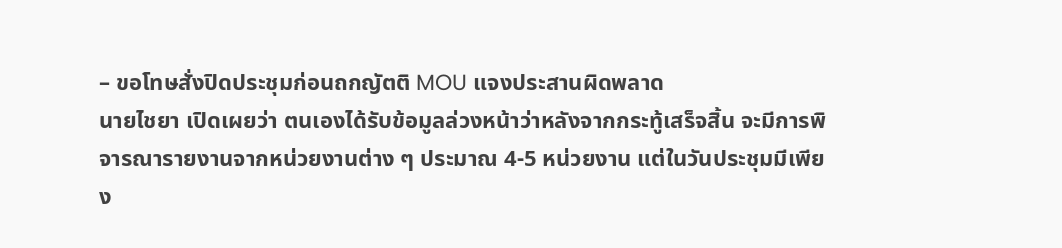– ขอโทษสั่งปิดประชุมก่อนถกญัตติ MOU แจงประสานผิดพลาด
นายไชยา เปิดเผยว่า ตนเองได้รับข้อมูลล่วงหน้าว่าหลังจากกระทู้เสร็จสิ้น จะมีการพิจารณารายงานจากหน่วยงานต่าง ๆ ประมาณ 4-5 หน่วยงาน แต่ในวันประชุมมีเพียง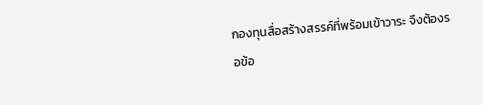กองทุนสื่อสร้างสรรค์ที่พร้อมเข้าวาระ จึงต้องรอข้อ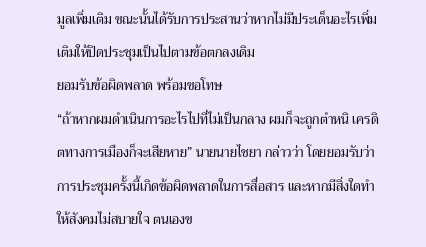มูลเพิ่มเติม ขณะนั้นได้รับการประสานว่าหากไม่มีประเด็นอะไรเพิ่มเติมให้ปิดประชุมเป็นไปตามข้อตกลงเดิม
ยอมรับข้อผิดพลาด พร้อมขอโทษ
“ถ้าหากผมดำเนินการอะไรไปที่ไม่เป็นกลาง ผมก็จะถูกตำหนิ เครดิตทางการเมืองก็จะเสียหาย” นายนายไชยา กล่าวว่า โดยยอมรับว่าการประชุมครั้งนี้เกิดข้อผิดพลาดในการสื่อสาร และหากมีสิ่งใดทำให้สังคมไม่สบายใจ ตนเองข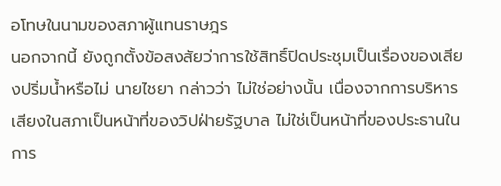อโทษในนามของสภาผู้แทนราษฎร
นอกจากนี้ ยังถูกตั้งข้อสงสัยว่าการใช้สิทธิ์ปิดประชุมเป็นเรื่องของเสียงปริ่มน้ำหรือไม่ นายไชยา กล่าวว่า ไม่ใช่อย่างนั้น เนื่องจากการบริหารเสียงในสภาเป็นหน้าที่ของวิปฝ่ายรัฐบาล ไม่ใช่เป็นหน้าที่ของประธานในการ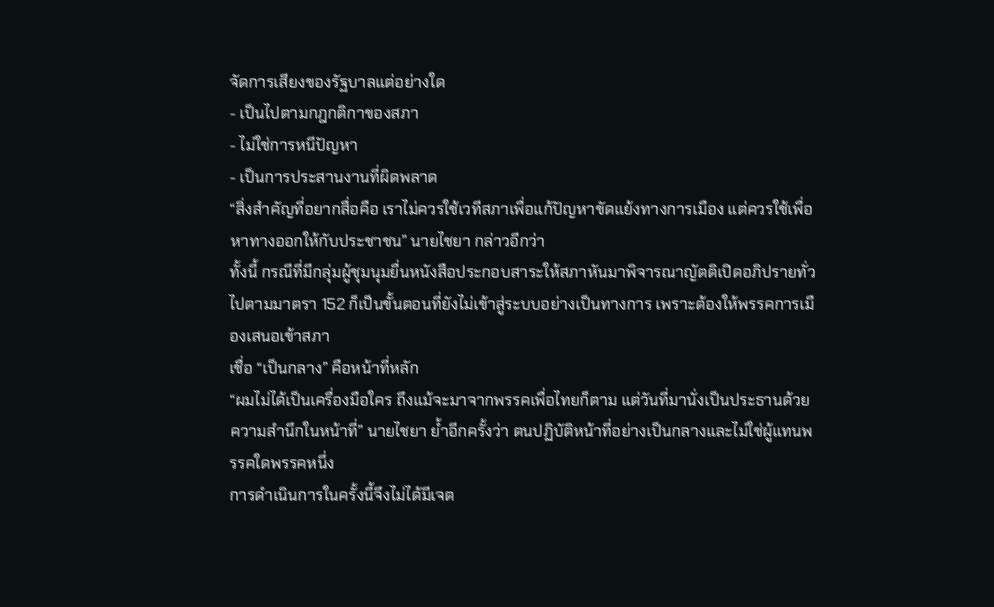จัดการเสียงของรัฐบาลแต่อย่างใด
- เป็นไปตามกฎกติกาของสภา
- ไม่ใช่การหนีปัญหา
- เป็นการประสานงานที่ผิดพลาด
“สิ่งสำคัญที่อยากสื่อคือ เราไม่ควรใช้เวทีสภาเพื่อแก้ปัญหาขัดแย้งทางการเมือง แต่ควรใช้เพื่อหาทางออกให้กับประชาชน” นายไชยา กล่าวอีกว่า
ทั้งนี้ กรณีที่มีกลุ่มผู้ชุมนุมยื่นหนังสือประกอบสาระให้สภาหันมาพิจารณาญัตติเปิดอภิปรายทั่วไปตามมาตรา 152 ก็เป็นขั้นตอนที่ยังไม่เข้าสู่ระบบอย่างเป็นทางการ เพราะต้องให้พรรคการเมืองเสนอเข้าสภา
เชื่อ “เป็นกลาง” คือหน้าที่หลัก
“ผมไม่ได้เป็นเครื่องมือใคร ถึงแม้จะมาจากพรรคเพื่อไทยก็ตาม แต่วันที่มานั่งเป็นประธานด้วยความสำนึกในหน้าที่” นายไชยา ย้ำอีกครั้งว่า ตนปฏิบัติหน้าที่อย่างเป็นกลางและไม่ใช่ผู้แทนพรรคใดพรรคหนึ่ง
การดำเนินการในครั้งนี้จึงไม่ได้มีเจต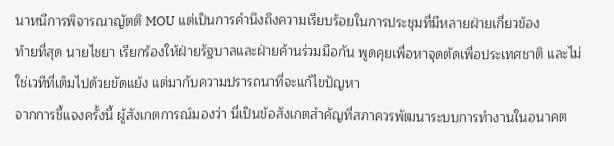นาหนีการพิจารณาญัตติ MOU แต่เป็นการคำนึงถึงความเรียบร้อยในการประชุมที่มีหลายฝ่ายเกี่ยวข้อง
ท้ายที่สุด นายไชยา เรียกร้องให้ฝ่ายรัฐบาลและฝ่ายค้านร่วมมือกัน พูดคุยเพื่อหาจุดตัดเพื่อประเทศชาติ และไม่ใช่เวทีที่เต็มไปด้วยขัดแย้ง แต่มากับความปรารถนาที่จะแก้ไขปัญหา
จากการชี้แจงครั้งนี้ ผู้สังเกตการณ์มองว่า นี่เป็นข้อสังเกตสำคัญที่สภาควรพัฒนาระบบการทำงานในอนาคต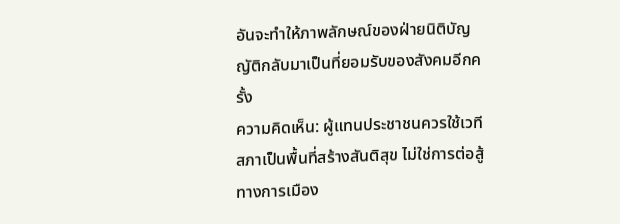อันจะทำให้ภาพลักษณ์ของฝ่ายนิติบัญญัติกลับมาเป็นที่ยอมรับของสังคมอีกครั้ง
ความคิดเห็น: ผู้แทนประชาชนควรใช้เวทีสภาเป็นพื้นที่สร้างสันติสุข ไม่ใช่การต่อสู้ทางการเมือง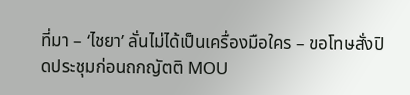ที่มา – ‘ไชยา’ ลั่นไม่ได้เป็นเครื่องมือใคร – ขอโทษสั่งปิดประชุมก่อนถกญัตติ MOU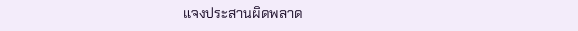แจงประสานผิดพลาด